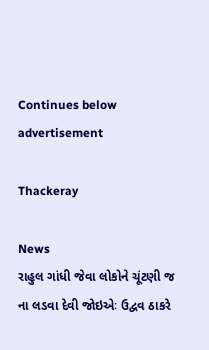Continues below advertisement

Thackeray

News
રાહુલ ગાંધી જેવા લોકોને ચૂંટણી જ ના લડવા દેવી જોઇએઃ ઉદ્વવ ઠાકરે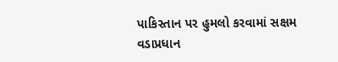પાકિસ્તાન પર હુમલો કરવામાં સક્ષમ વડાપ્રધાન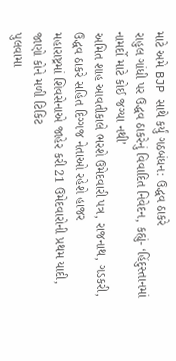માટે અમે BJP સાથે કર્યું ગઠબંધન: ઉદ્ધવ ઠાકરે
રાહુલ ગાંધી પર ઉદ્ધવ ઠાકરેનું વિવાદિત નિવેદન, કહ્યું- ‘હિંદુસ્તાનમાં નામર્દો માટે કોઈ જગ્યા નથી’
અમિત શાહ આવતીકાલે ભરશે ઉમેદવારી પત્ર, રાજનાથ, ગડકરી, ઉદ્ધવ ઠાકરે સહિત દિગ્ગજ નેતાઓ રહેશે હાજર
મહારાષ્ટ્રમાં શિવસેનાએ જાહેર કરી 21 ઉમેદવારોની પ્રથમ યાદી, જાણો કોને મળી ટિકિટ
પુલવામા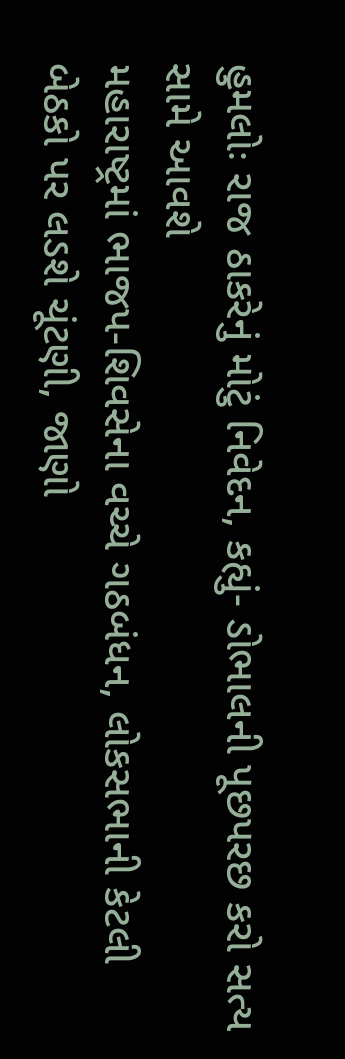હુમલોઃ રાજ ઠાકરેનું મોટું નિવેદન, કહ્યું- ડોભાલની પૂછપરછ કરો સત્ય સામે આવશે
મહારાષ્ટ્રમાં ભાજપ-શિવસેના વચ્ચે ગઠબંધન, લોકસભાની કેટલી બેઠકો પર લડશે ચૂંટણી, જાણો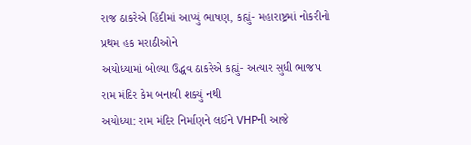રાજ ઠાકરેએ હિંદીમાં આપ્યું ભાષણ, કહ્યું- મહારાષ્ટ્રમાં નોકરીનો પ્રથમ હક મરાઠીઓને
અયોધ્યામાં બોલ્યા ઉદ્ધવ ઠાકરેએ કહ્યું- અત્યાર સુધી ભાજપ રામ મંદિર કેમ બનાવી શક્યું નથી
અયોધ્યા: રામ મંદિર નિર્માણને લઈને VHPની આજે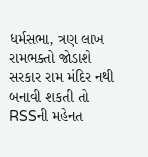ધર્મસભા, ત્રણ લાખ રામભક્તો જોડાશે
સરકાર રામ મંદિર નથી બનાવી શકતી તો RSSની મહેનત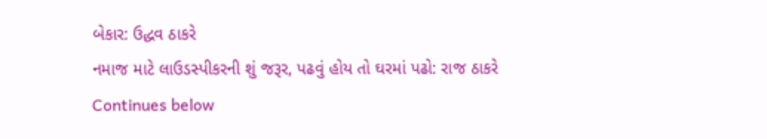બેકાર: ઉદ્ધવ ઠાકરે
નમાજ માટે લાઉડસ્પીકરની શું જરૂર, પઢવું હોય તો ઘરમાં પઢો: રાજ ઠાકરે
Continues below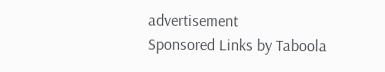advertisement
Sponsored Links by Taboola